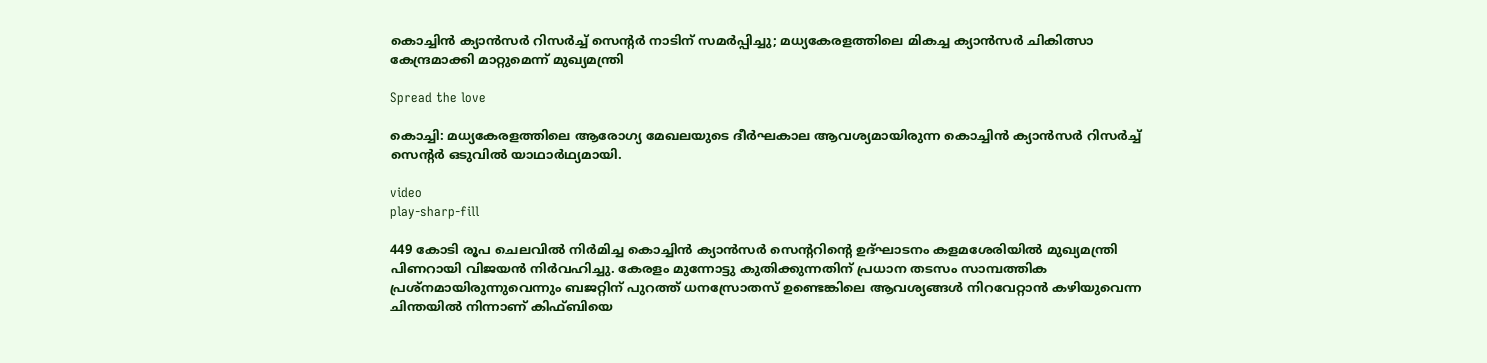കൊച്ചിൻ ക്യാൻസര്‍ റിസര്‍ച്ച്‌ സെന്‍റര്‍ നാടിന് സമര്‍പ്പിച്ചു; മധ്യകേരളത്തിലെ മികച്ച ക്യാൻസര്‍ ചികിത്സാ കേന്ദ്രമാക്കി മാറ്റുമെന്ന് മുഖ്യമന്ത്രി

Spread the love

കൊച്ചി: മധ്യകേരളത്തിലെ ആരോഗ്യ മേഖലയുടെ ദീർഘകാല ആവശ്യമായിരുന്ന കൊച്ചിൻ ക്യാൻസർ റിസർച്ച്‌ സെന്‍റര്‍ ഒടുവില്‍ യാഥാർഥ്യമായി.

video
play-sharp-fill

449 കോടി രൂപ ചെലവില്‍ നിർമിച്ച കൊച്ചിൻ ക്യാൻസർ സെന്‍ററിന്‍റെ ഉദ്ഘാടനം കളമശേരിയില്‍ മുഖ്യമന്ത്രി പിണറായി വിജയൻ നിർവഹിച്ചു. കേരളം മുന്നോട്ടു കുതിക്കുന്നതിന് പ്രധാന തടസം സാമ്പത്തിക പ്രശ്നമായിരുന്നുവെന്നും ബജറ്റിന് പുറത്ത് ധനസ്രോതസ് ഉണ്ടെങ്കിലെ ആവശ്യങ്ങള്‍ നിറവേറ്റാൻ കഴിയുവെന്ന ചിന്തയില്‍ നിന്നാണ് കിഫ്ബിയെ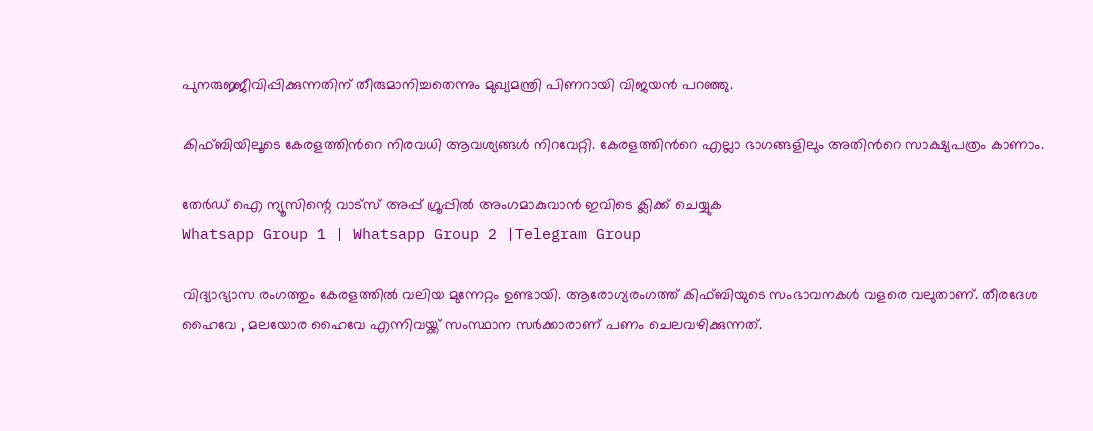പുനരുജ്ജീവിപ്പിക്കുന്നതിന് തീരുമാനിച്ചതെന്നും മുഖ്യമന്ത്രി പിണറായി വിജയൻ പറഞ്ഞു.

കിഫ്ബിയിലൂടെ കേരളത്തിന്‍റെ നിരവധി ആവശ്യങ്ങള്‍ നിറവേറ്റി. കേരളത്തിന്‍റെ എല്ലാ ഭാഗങ്ങളിലും അതിന്‍റെ സാക്ഷ്യപത്രം കാണാം.

തേർഡ് ഐ ന്യൂസിന്റെ വാട്സ് അപ്പ് ഗ്രൂപ്പിൽ അംഗമാകുവാൻ ഇവിടെ ക്ലിക്ക് ചെയ്യുക
Whatsapp Group 1 | Whatsapp Group 2 |Telegram Group

വിദ്യാഭ്യാസ രംഗത്തും കേരളത്തില്‍ വലിയ മുന്നേറ്റം ഉണ്ടായി. ആരോഗ്യരംഗത്ത് കിഫ്ബിയുടെ സംഭാവനകള്‍ വളരെ വലുതാണ്. തീരദേശ ഹൈവേ , മലയോര ഹൈവേ എന്നിവയ്ക്ക് സംസ്ഥാന സർക്കാരാണ് പണം ചെലവഴിക്കുന്നത്.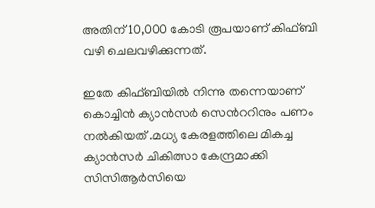അതിന് 10,000 കോടി രൂപയാണ് കിഫ്ബി വഴി ചെലവഴിക്കുന്നത്.

ഇതേ കിഫ്ബിയില്‍ നിന്നു തന്നെയാണ് കൊച്ചിൻ ക്യാൻസർ സെന്‍ററിനും പണം നല്‍കിയത് .മധ്യ കേരളത്തിലെ മികച്ച ക്യാൻസർ ചികിത്സാ കേന്ദ്രമാക്കി സിസിആര്‍സിയെ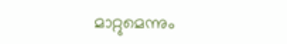മാറ്റുമെന്നും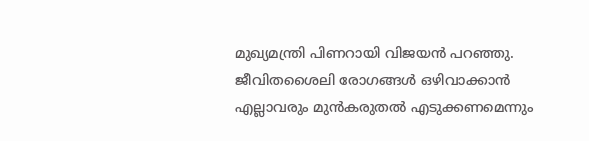മുഖ്യമന്ത്രി പിണറായി വിജയൻ പറഞ്ഞു. ജീവിതശൈലി രോഗങ്ങള്‍ ഒഴിവാക്കാൻ എല്ലാവരും മുൻകരുതല്‍ എടുക്കണമെന്നും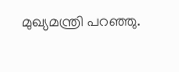മുഖ്യമന്ത്രി പറഞ്ഞു.